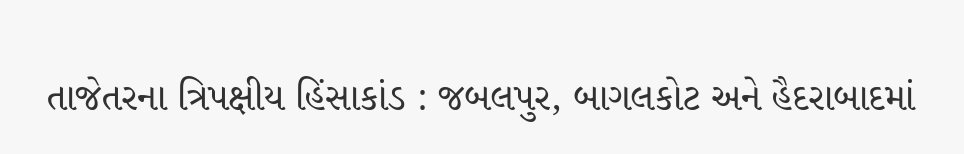તાજેતરના ત્રિપક્ષીય હિંસાકાંડ : જબલપુર, બાગલકોટ અને હૈદરાબાદમાં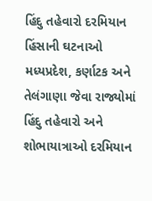હિંદુ તહેવારો દરમિયાન હિંસાની ઘટનાઓ
મધ્યપ્રદેશ, કર્ણાટક અને તેલંગાણા જેવા રાજ્યોમાં હિંદુ તહેવારો અને શોભાયાત્રાઓ દરમિયાન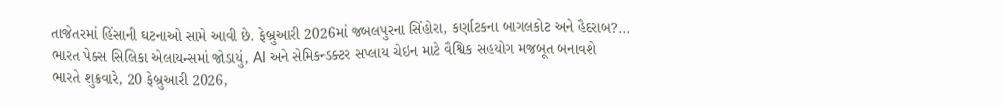તાજેતરમાં હિંસાની ઘટનાઓ સામે આવી છે. ફેબ્રુઆરી 2026માં જબલપુરના સિંહોરા, કર્ણાટકના બાગલકોટ અને હૈદરાબ?...
ભારત પેક્સ સિલિકા એલાયન્સમાં જોડાયું, AI અને સેમિકન્ડક્ટર સપ્લાય ચેઇન માટે વૈશ્વિક સહયોગ મજબૂત બનાવશે
ભારતે શુક્રવારે, 20 ફેબ્રુઆરી 2026,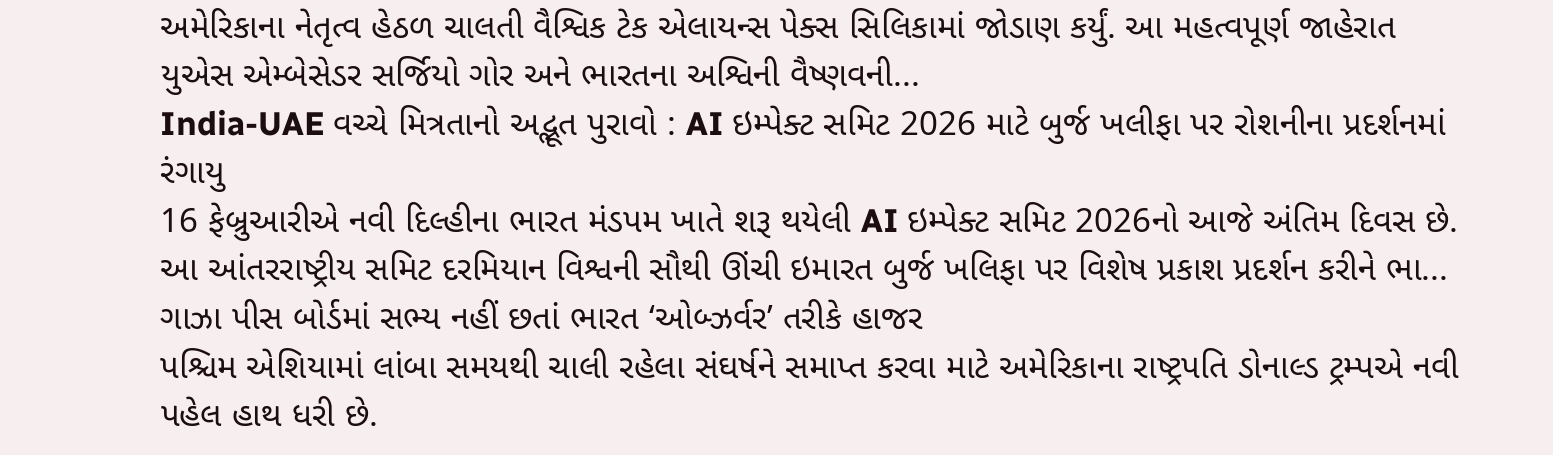અમેરિકાના નેતૃત્વ હેઠળ ચાલતી વૈશ્વિક ટેક એલાયન્સ પેક્સ સિલિકામાં જોડાણ કર્યું. આ મહત્વપૂર્ણ જાહેરાત યુએસ એમ્બેસેડર સર્જિયો ગોર અને ભારતના અશ્વિની વૈષ્ણવની...
India-UAE વચ્ચે મિત્રતાનો અદ્ભૂત પુરાવો : AI ઇમ્પેક્ટ સમિટ 2026 માટે બુર્જ ખલીફા પર રોશનીના પ્રદર્શનમાં રંગાયુ
16 ફેબ્રુઆરીએ નવી દિલ્હીના ભારત મંડપમ ખાતે શરૂ થયેલી AI ઇમ્પેક્ટ સમિટ 2026નો આજે અંતિમ દિવસ છે. આ આંતરરાષ્ટ્રીય સમિટ દરમિયાન વિશ્વની સૌથી ઊંચી ઇમારત બુર્જ ખલિફા પર વિશેષ પ્રકાશ પ્રદર્શન કરીને ભા...
ગાઝા પીસ બોર્ડમાં સભ્ય નહીં છતાં ભારત ‘ઓબ્ઝર્વર’ તરીકે હાજર
પશ્ચિમ એશિયામાં લાંબા સમયથી ચાલી રહેલા સંઘર્ષને સમાપ્ત કરવા માટે અમેરિકાના રાષ્ટ્રપતિ ડોનાલ્ડ ટ્રમ્પએ નવી પહેલ હાથ ધરી છે.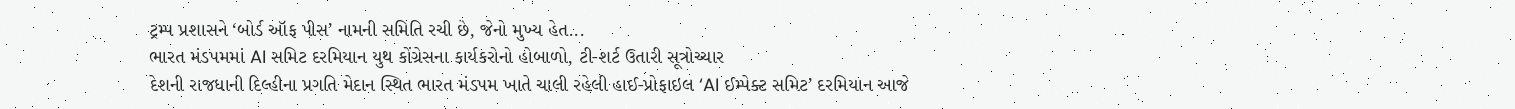ટ્રમ્પ પ્રશાસને ‘બોર્ડ ઑફ પીસ’ નામની સમિતિ રચી છે, જેનો મુખ્ય હેત...
ભારત મંડપમમાં AI સમિટ દરમિયાન યુથ કોંગ્રેસના કાર્યકરોનો હોબાળો, ટી-શર્ટ ઉતારી સૂત્રોચ્ચાર
દેશની રાજધાની દિલ્હીના પ્રગતિ મેદાન સ્થિત ભારત મંડપમ ખાતે ચાલી રહેલી હાઈ-પ્રોફાઇલ ‘AI ઈમ્પેક્ટ સમિટ’ દરમિયાન આજે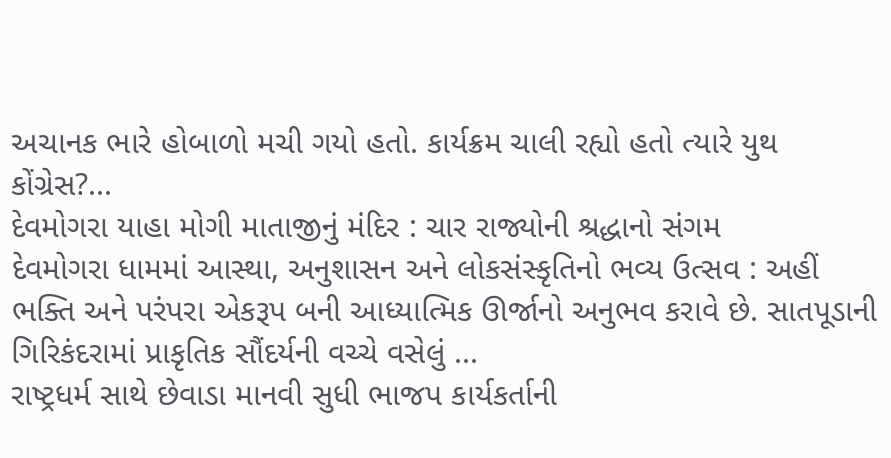અચાનક ભારે હોબાળો મચી ગયો હતો. કાર્યક્રમ ચાલી રહ્યો હતો ત્યારે યુથ કોંગ્રેસ?...
દેવમોગરા યાહા મોગી માતાજીનું મંદિર : ચાર રાજ્યોની શ્રદ્ધાનો સંગમ
દેવમોગરા ધામમાં આસ્થા, અનુશાસન અને લોકસંસ્કૃતિનો ભવ્ય ઉત્સવ : અહીં ભક્તિ અને પરંપરા એકરૂપ બની આધ્યાત્મિક ઊર્જાનો અનુભવ કરાવે છે. સાતપૂડાની ગિરિકંદરામાં પ્રાકૃતિક સૌંદર્યની વચ્ચે વસેલું ...
રાષ્ટ્રધર્મ સાથે છેવાડા માનવી સુધી ભાજપ કાર્યકર્તાની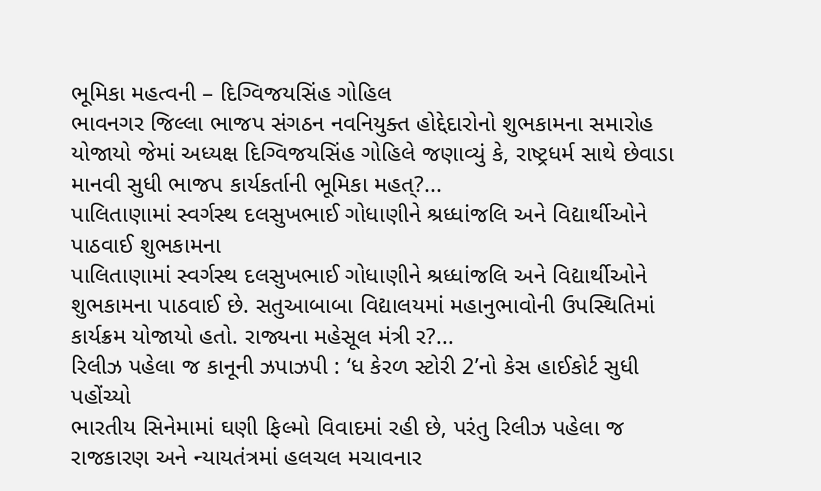ભૂમિકા મહત્વની – દિગ્વિજયસિંહ ગોહિલ
ભાવનગર જિલ્લા ભાજપ સંગઠન નવનિયુક્ત હોદ્દેદારોનો શુભકામના સમારોહ યોજાયો જેમાં અધ્યક્ષ દિગ્વિજયસિંહ ગોહિલે જણાવ્યું કે, રાષ્ટ્રધર્મ સાથે છેવાડા માનવી સુધી ભાજપ કાર્યકર્તાની ભૂમિકા મહત્?...
પાલિતાણામાં સ્વર્ગસ્થ દલસુખભાઈ ગોધાણીને શ્રધ્ધાંજલિ અને વિદ્યાર્થીઓને પાઠવાઈ શુભકામના
પાલિતાણામાં સ્વર્ગસ્થ દલસુખભાઈ ગોધાણીને શ્રધ્ધાંજલિ અને વિદ્યાર્થીઓને શુભકામના પાઠવાઈ છે. સતુઆબાબા વિદ્યાલયમાં મહાનુભાવોની ઉપસ્થિતિમાં કાર્યક્રમ યોજાયો હતો. રાજ્યના મહેસૂલ મંત્રી ર?...
રિલીઝ પહેલા જ કાનૂની ઝપાઝપી : ‘ધ કેરળ સ્ટોરી 2’નો કેસ હાઈકોર્ટ સુધી પહોંચ્યો
ભારતીય સિનેમામાં ઘણી ફિલ્મો વિવાદમાં રહી છે, પરંતુ રિલીઝ પહેલા જ રાજકારણ અને ન્યાયતંત્રમાં હલચલ મચાવનાર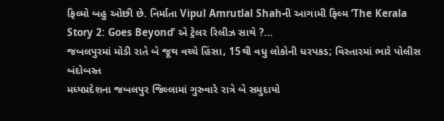ફિલ્મો બહુ ઓછી છે. નિર્માતા Vipul Amrutlal Shahની આગામી ફિલ્મ ‘The Kerala Story 2: Goes Beyond’ એ ટ્રેલર રિલીઝ સાથે ?...
જબલપુરમાં મોડી રાતે બે જૂથ વચ્ચે હિંસા, 15થી વધુ લોકોની ધરપકડ; વિસ્તારમાં ભારે પોલીસ બંદોબસ્ત
મધ્યપ્રદેશના જબલપુર જિલ્લામાં ગુરુવારે રાત્રે બે સમુદાયો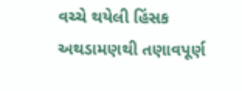વચ્ચે થયેલી હિંસક અથડામણથી તણાવપૂર્ણ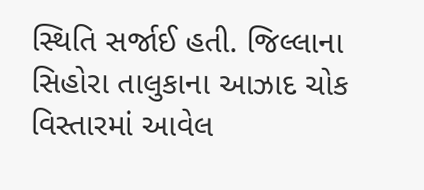સ્થિતિ સર્જાઈ હતી. જિલ્લાના સિહોરા તાલુકાના આઝાદ ચોક વિસ્તારમાં આવેલ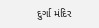દુર્ગા મંદિર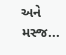અને મસ્જ...